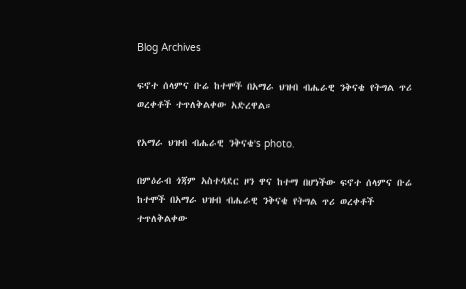Blog Archives

ፍኖተ ሰላምና ቡሬ ከተሞች በአማራ ህዝብ ብሔራዊ ንቅናቄ የትግል ጥሪ ወረቀቶች ተጥለቅልቀው አድረዋል።

የአማራ ህዝብ ብሔራዊ ንቅናቄ's photo.

በምዕራብ ጎጃም አስተዳደር ዞን ዋና ከተማ በሆነችው ፍኖተ ሰላምና ቡሬ ከተሞች በአማራ ህዝብ ብሔራዊ ንቅናቄ የትግል ጥሪ ወረቀቶች ተጥለቅልቀው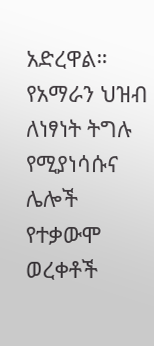አድረዋል። የአማራን ህዝብ ለነፃነት ትግሉ የሚያነሳሱና ሌሎች የተቃውሞ ወረቀቶች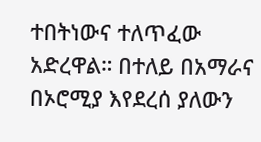ተበትነውና ተለጥፈው አድረዋል። በተለይ በአማራና በኦሮሚያ እየደረሰ ያለውን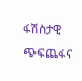ፋሽስታዊ ጭፍጨፋና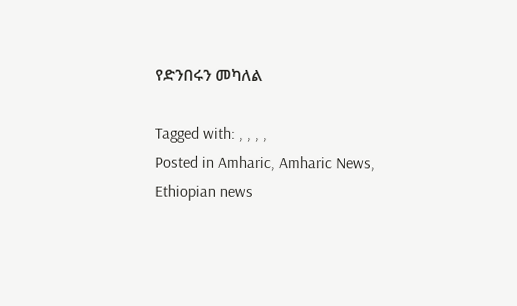የድንበሩን መካለል

Tagged with: , , , ,
Posted in Amharic, Amharic News, Ethiopian news